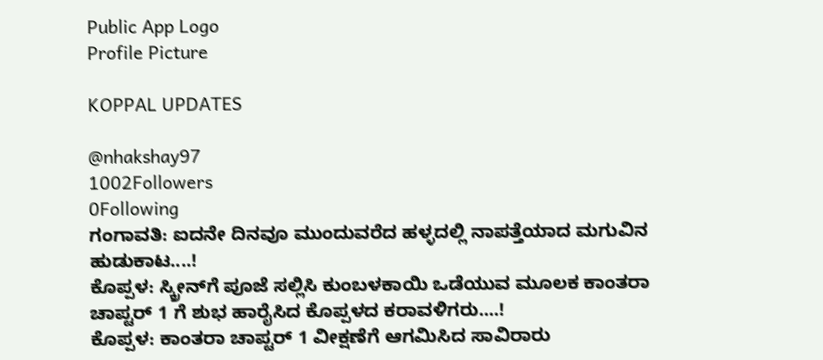Public App Logo
Profile Picture

KOPPAL UPDATES

@nhakshay97
1002Followers
0Following
ಗಂಗಾವತಿ: ಐದನೇ ದಿನವೂ ಮುಂದುವರೆದ ಹಳ್ಳದಲ್ಲಿ ನಾಪತ್ತೆಯಾದ ಮಗುವಿನ ಹುಡುಕಾಟ....!
ಕೊಪ್ಪಳ: ಸ್ಕ್ರೀನ್‌ಗೆ ಪೂಜೆ ಸಲ್ಲಿಸಿ ಕುಂಬಳಕಾಯಿ ಒಡೆಯುವ ಮೂಲಕ ಕಾಂತರಾ ಚಾಪ್ಟರ್ 1 ಗೆ ಶುಭ ಹಾರೈಸಿದ ಕೊಪ್ಪಳದ ಕರಾವಳಿಗರು....!
ಕೊಪ್ಪಳ: ಕಾಂತರಾ ಚಾಪ್ಟರ್ 1 ವೀಕ್ಷಣೆಗೆ ಆಗಮಿಸಿದ ಸಾವಿರಾರು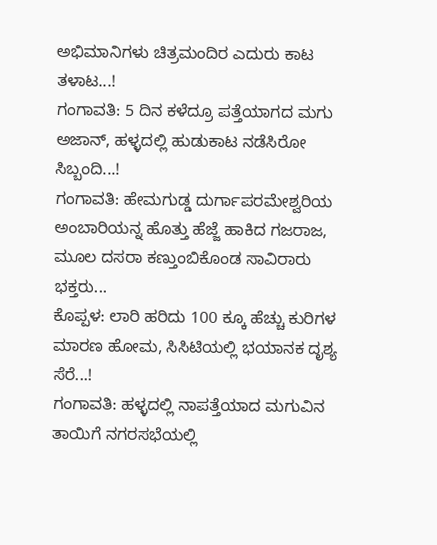ಅಭಿಮಾನಿಗಳು ಚಿತ್ರಮಂದಿರ ಎದುರು ಕಾಟ ತಳಾಟ...!
ಗಂಗಾವತಿ: 5 ದಿನ ಕಳೆದ್ರೂ ಪತ್ತೆಯಾಗದ ಮಗು ಅಜಾನ್, ಹಳ್ಳದಲ್ಲಿ ಹುಡುಕಾಟ ನಡೆಸಿರೋ ಸಿಬ್ಬಂದಿ...!
ಗಂಗಾವತಿ: ಹೇಮಗುಡ್ಡ ದುರ್ಗಾಪರಮೇಶ್ವರಿಯ ಅಂಬಾರಿಯನ್ನ ಹೊತ್ತು ಹೆಜ್ಜೆ ಹಾಕಿದ ಗಜರಾಜ, ಮೂಲ ದಸರಾ ಕಣ್ತುಂಬಿಕೊಂಡ ಸಾವಿರಾರು ಭಕ್ತರು...
ಕೊಪ್ಪಳ: ಲಾರಿ ಹರಿದು 100 ಕ್ಕೂ ಹೆಚ್ಚು ಕುರಿಗಳ ಮಾರಣ ಹೋಮ, ಸಿಸಿಟಿಯಲ್ಲಿ ಭಯಾನಕ ದೃಶ್ಯ ಸೆರೆ...!
ಗಂಗಾವತಿ: ಹಳ್ಳದಲ್ಲಿ ನಾಪತ್ತೆಯಾದ ಮಗುವಿನ ತಾಯಿಗೆ ನಗರಸಭೆಯಲ್ಲಿ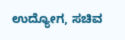ಉದ್ಯೋಗ, ಸಚಿವ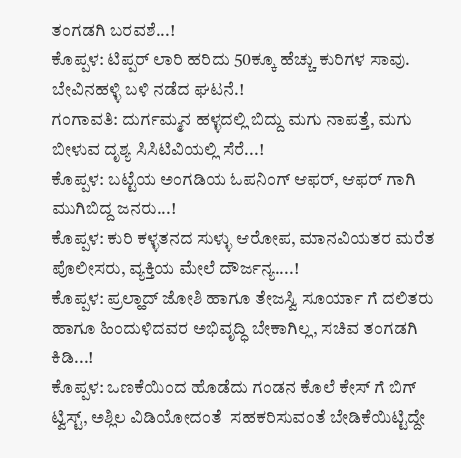ತಂಗಡಗಿ ಬರವಶೆ...!
ಕೊಪ್ಪಳ: ಟಿಪ್ಪರ್ ಲಾರಿ ಹರಿದು 50ಕ್ಕೂ ಹೆಚ್ಚು ಕುರಿಗಳ ಸಾವು‌. ಬೇವಿನಹಳ್ಳಿ ಬಳಿ ನಡೆದ ಘಟನೆ.!
ಗಂಗಾವತಿ: ದುರ್ಗಮ್ಮನ ಹಳ್ಳದಲ್ಲಿ ಬಿದ್ದು ಮಗು ನಾಪತ್ತೆ, ಮಗು ಬೀಳುವ ದೃಶ್ಯ ಸಿಸಿಟಿವಿಯಲ್ಲಿ ಸೆರೆ...!
ಕೊಪ್ಪಳ: ಬಟ್ಟೆಯ ಅಂಗಡಿಯ ಓಪನಿಂಗ್ ಆಫರ್, ಆಫರ್ ಗಾಗಿ ಮುಗಿಬಿದ್ದ ಜನರು...!
ಕೊಪ್ಪಳ: ಕುರಿ ಕಳ್ಳತನದ ಸುಳ್ಳು ಆರೋಪ, ಮಾನವಿಯತರ ಮರೆತ ಪೊಲೀಸರು, ವ್ಯಕ್ತಿಯ ಮೇಲೆ ದೌರ್ಜನ್ಯ....!
ಕೊಪ್ಪಳ: ಪ್ರಲ್ಹಾದ್ ಜೋಶಿ ಹಾಗೂ ತೇಜಸ್ವಿ ಸೂರ್ಯಾ ಗೆ ದಲಿತರು ಹಾಗೂ ಹಿಂದುಳಿದವರ ಅಭಿವೃದ್ಧಿ ಬೇಕಾಗಿಲ್ಲ, ಸಚಿವ ತಂಗಡಗಿ ಕಿಡಿ...!
ಕೊಪ್ಪಳ: ಒಣಕೆಯಿಂದ ಹೊಡೆದು ಗಂಡನ ಕೊಲೆ ಕೇಸ್ ಗೆ ಬಿಗ್  ಟ್ವಿಸ್ಟ್, ಅಶ್ಲಿಲ ವಿಡಿಯೋದಂತೆ  ಸಹಕರಿಸುವಂತೆ ಬೇಡಿಕೆಯಿಟ್ಟಿದ್ದೇ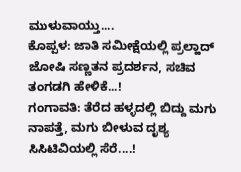ಮುಳುವಾಯ್ತು....
ಕೊಪ್ಪಳ: ಜಾತಿ ಸಮೀಕ್ಷೆಯಲ್ಲಿ ಪ್ರಲ್ಹಾದ್ ಜೋಷಿ ಸಣ್ಣತನ ಪ್ರದರ್ಶನ, ಸಚಿವ ತಂಗಡಗಿ ಹೇಳಿಕೆ...!
ಗಂಗಾವತಿ: ತೆರೆದ ಹಳ್ಳದಲ್ಲಿ ಬಿದ್ದು ಮಗು ನಾಪತ್ತೆ, ಮಗು ಬೀಳುವ ದೃಶ್ಯ ಸಿಸಿಟಿವಿಯಲ್ಲಿ ಸೆರೆ....!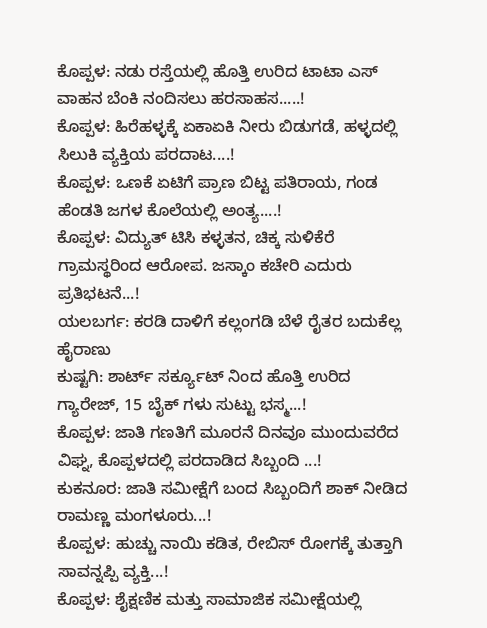ಕೊಪ್ಪಳ: ನಡು ರಸ್ತೆಯಲ್ಲಿ ಹೊತ್ತಿ ಉರಿದ ಟಾಟಾ ಎಸ್ ವಾಹನ ಬೆಂಕಿ ನಂದಿಸಲು ಹರಸಾಹಸ.....!
ಕೊಪ್ಪಳ: ಹಿರೆಹಳ್ಳಕ್ಕೆ ಏಕಾಏಕಿ ನೀರು ಬಿಡುಗಡೆ, ಹಳ್ಳದಲ್ಲಿ ಸಿಲುಕಿ ವ್ಯಕ್ತಿಯ ಪರದಾಟ....!
ಕೊಪ್ಪಳ: ಒಣಕೆ ಏಟಿಗೆ ಪ್ರಾಣ ಬಿಟ್ಟ ಪತಿರಾಯ, ಗಂಡ ಹೆಂಡತಿ ಜಗಳ ಕೊಲೆಯಲ್ಲಿ ಅಂತ್ಯ....!
ಕೊಪ್ಪಳ: ವಿದ್ಯುತ್ ಟಿಸಿ ಕಳ್ಳತನ, ಚಿಕ್ಕ ಸುಳಿಕೆರೆ ಗ್ರಾಮಸ್ಥರಿಂದ ಆರೋಪ. ಜಸ್ಕಾಂ ಕಚೇರಿ ಎದುರು ಪ್ರತಿಭಟನೆ...!
ಯಲಬರ್ಗ: ಕರಡಿ ದಾಳಿಗೆ ಕಲ್ಲಂಗಡಿ ಬೆಳೆ ರೈತರ ಬದುಕೆಲ್ಲ ಹೈರಾಣು
ಕುಷ್ಟಗಿ: ಶಾರ್ಟ್ ಸರ್ಕ್ಯೂಟ್ ನಿಂದ ಹೊತ್ತಿ ಉರಿದ ಗ್ಯಾರೇಜ್, 15 ಬೈಕ್ ಗಳು ಸುಟ್ಟು ಭಸ್ಮ...!
ಕೊಪ್ಪಳ: ಜಾತಿ ಗಣತಿಗೆ ಮೂರನೆ ದಿನವೂ ಮುಂದುವರೆದ ವಿಘ್ನ, ಕೊಪ್ಪಳದಲ್ಲಿ ಪರದಾಡಿದ ಸಿಬ್ಬಂದಿ ‌...!
ಕುಕನೂರ: ಜಾತಿ ಸಮೀಕ್ಷೆಗೆ ಬಂದ ಸಿಬ್ಬಂದಿಗೆ ಶಾಕ್ ನೀಡಿದ ರಾಮಣ್ಣ ಮಂಗಳೂರು...!
ಕೊಪ್ಪಳ: ಹುಚ್ಚು ನಾಯಿ ಕಡಿತ, ರೇಬಿಸ್ ರೋಗಕ್ಕೆ ತುತ್ತಾಗಿ ಸಾವನ್ನಪ್ಪಿ ವ್ಯಕ್ತಿ...!
ಕೊಪ್ಪಳ: ಶೈಕ್ಷಣಿಕ ಮತ್ತು ಸಾಮಾಜಿಕ ಸಮೀಕ್ಷೆಯಲ್ಲಿ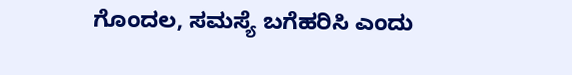ಗೊಂದಲ, ಸಮಸ್ಯೆ ಬಗೆಹರಿಸಿ ಎಂದು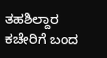ತಹಶಿಲ್ದಾರ ಕಚೇರಿಗೆ ಬಂದ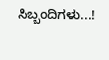ಸಿಬ್ಬಂದಿಗಳು...!